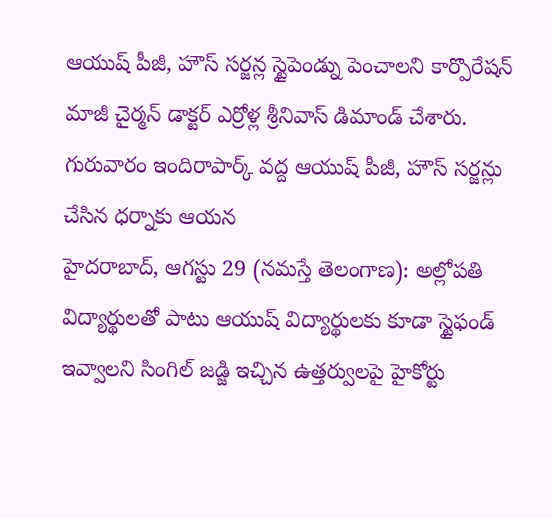ఆయుష్ పీజీ, హౌస్ సర్జన్ల స్టైపెండ్ను పెంచాలని కార్పొరేషన్ మాజీ చైర్మన్ డాక్టర్ ఎర్రోళ్ల శ్రీనివాస్ డిమాండ్ చేశారు. గురువారం ఇందిరాపార్క్ వద్ద ఆయుష్ పీజీ, హౌస్ సర్జన్లు చేసిన ధర్నాకు ఆయన
హైదరాబాద్, ఆగస్టు 29 (నమస్తే తెలంగాణ): అల్లోపతి విద్యార్థులతో పాటు ఆయుష్ విద్యార్థులకు కూడా స్టైఫండ్ ఇవ్వాలని సింగిల్ జడ్జి ఇచ్చిన ఉత్తర్వులపై హైకోర్టు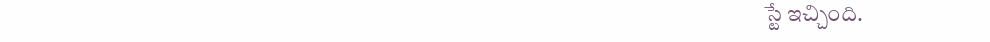స్టే ఇచ్చింది.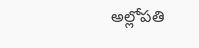అల్లోపతి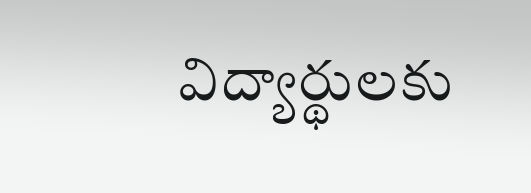విద్యార్థులకు